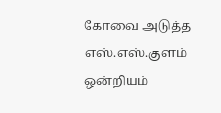கோவை அடுத்த எஸ்.எஸ்.குளம் ஒன்றியம்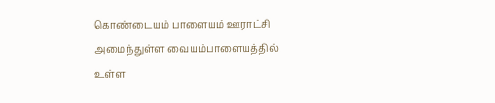கொண்டையம் பாளையம் ஊராட்சி அமைந்துள்ள வையம்பாளையத்தில் உள்ள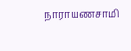நாராயணசாமி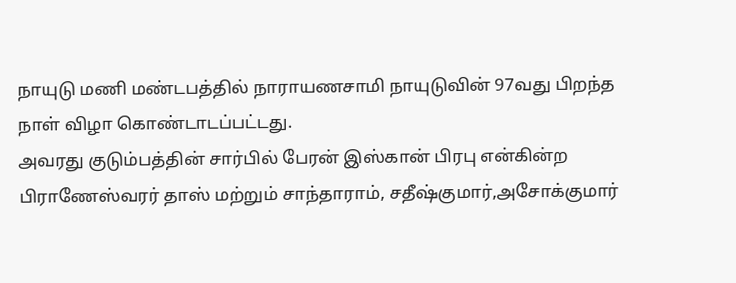நாயுடு மணி மண்டபத்தில் நாராயணசாமி நாயுடுவின் 97வது பிறந்த நாள் விழா கொண்டாடப்பட்டது.
அவரது குடும்பத்தின் சார்பில் பேரன் இஸ்கான் பிரபு என்கின்ற பிராணேஸ்வரர் தாஸ் மற்றும் சாந்தாராம், சதீஷ்குமார்,அசோக்குமார்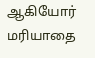ஆகியோர் மரியாதை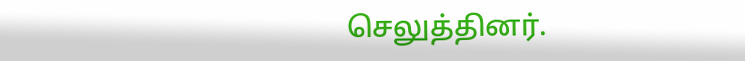செலுத்தினர்.